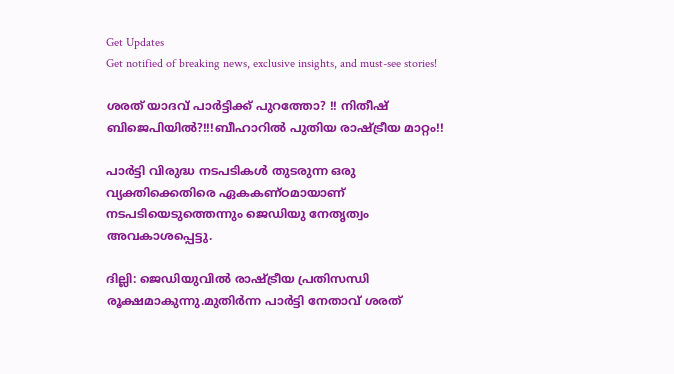Get Updates
Get notified of breaking news, exclusive insights, and must-see stories!

ശരത് യാദവ് പാർട്ടിക്ക് പുറത്തോ? !! നിതീഷ് ബിജെപിയിൽ?!!!ബീഹാറിൽ പുതിയ രാഷ്ട്രീയ മാറ്റം!!

പാർട്ടി വിരുദ്ധ നടപടികൾ തുടരുന്ന ഒരു വ്യക്തിക്കെതിരെ ഏകകണ്ഠമായാണ് നടപടിയെടുത്തെന്നും ജെഡിയു നേതൃത്വം അവകാശപ്പെട്ടു.

ദില്ലി: ജെഡിയുവിൽ രാഷ്ട്രീയ പ്രതിസന്ധി രൂക്ഷമാകുന്നു.മുതിർന്ന പാർട്ടി നേതാവ് ശരത്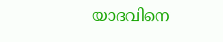യാദവിനെ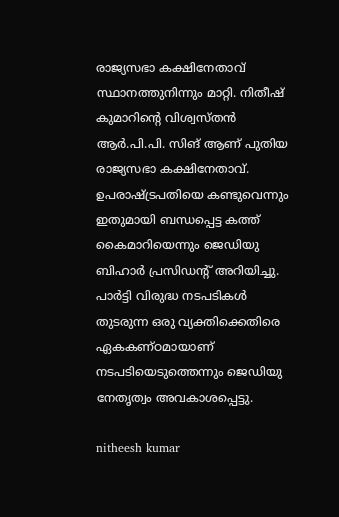രാജ്യസഭാ കക്ഷിനേതാവ് സ്ഥാനത്തുനിന്നും മാറ്റി. നിതീഷ് കുമാറിന്റെ വിശ്വസ്തൻ ആർ.പി.പി. സിങ് ആണ് പുതിയ രാജ്യസഭാ കക്ഷിനേതാവ്. ഉപരാഷ്ട്രപതിയെ കണ്ടുവെന്നും ഇതുമായി ബന്ധപ്പെട്ട കത്ത് കൈമാറിയെന്നും ജെഡിയു ബിഹാർ പ്രസിഡന്റ് അറിയിച്ചു. പാർട്ടി വിരുദ്ധ നടപടികൾ തുടരുന്ന ഒരു വ്യക്തിക്കെതിരെ ഏകകണ്ഠമായാണ് നടപടിയെടുത്തെന്നും ജെഡിയു നേതൃത്വം അവകാശപ്പെട്ടു.

nitheesh kumar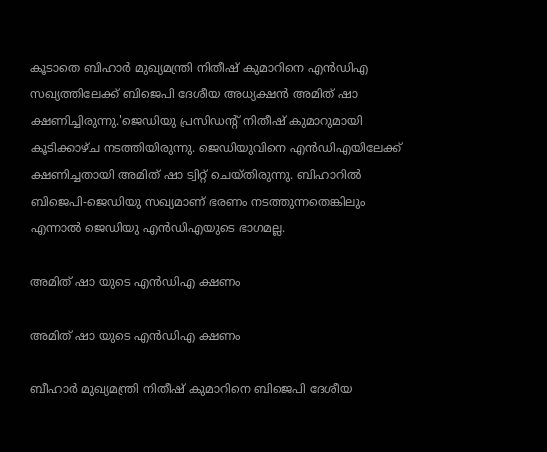കൂടാതെ ബിഹാർ മുഖ്യമന്ത്രി നിതീഷ് കുമാറിനെ എൻഡിഎ സഖ്യത്തിലേക്ക് ബിജെപി ദേശീയ അധ്യക്ഷൻ അമിത് ഷാ ക്ഷണിച്ചിരുന്നു.'ജെഡിയു പ്രസിഡന്റ് നിതീഷ് കുമാറുമായി കൂടിക്കാഴ്ച നടത്തിയിരുന്നു. ജെഡിയുവിനെ എൻഡിഎയിലേക്ക് ക്ഷണിച്ചതായി അമിത് ഷാ ട്വിറ്റ് ചെയ്തിരുന്നു. ബിഹാറിൽ ബിജെപി-ജെഡിയു സഖ്യമാണ് ഭരണം നടത്തുന്നതെങ്കിലും എന്നാൽ ജെഡിയു എൻഡിഎയുടെ ഭാഗമല്ല.

അമിത് ഷാ യുടെ എൻഡിഎ ക്ഷണം

അമിത് ഷാ യുടെ എൻഡിഎ ക്ഷണം

ബീഹാർ മുഖ്യമന്ത്രി നിതീഷ് കുമാറിനെ ബിജെപി ദേശീയ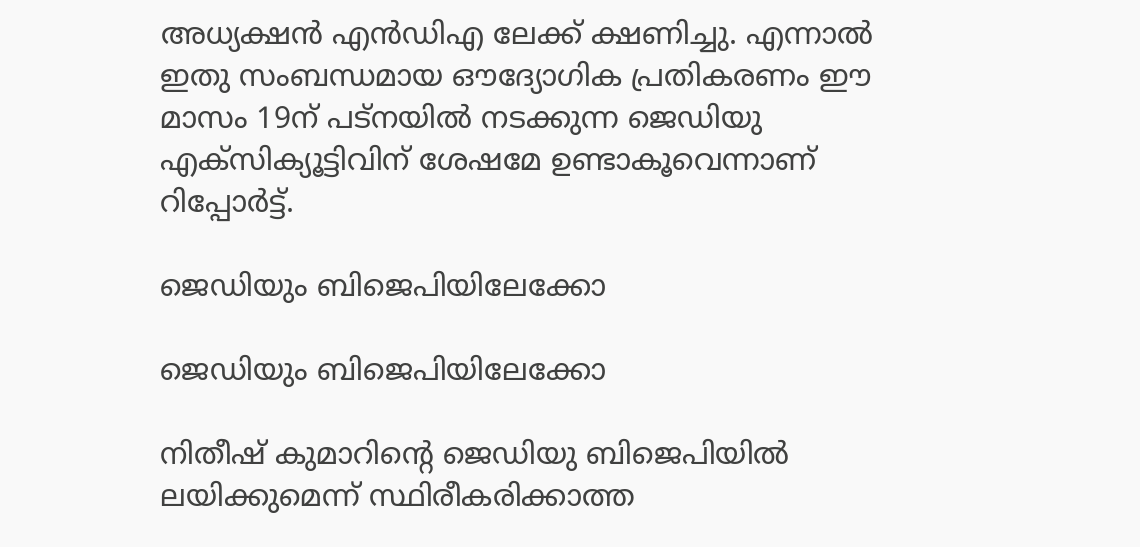അധ്യക്ഷൻ എൻഡിഎ ലേക്ക് ക്ഷണിച്ചു. എന്നാൽ ഇതു സംബന്ധമായ ഔദ്യോഗിക പ്രതികരണം ഈ മാസം 19ന് പട്നയിൽ നടക്കുന്ന ജെഡിയു എക്സിക്യൂട്ടിവിന് ശേഷമേ ഉണ്ടാകൂവെന്നാണ് റിപ്പോർട്ട്.

ജെഡിയും ബിജെപിയിലേക്കോ

ജെഡിയും ബിജെപിയിലേക്കോ

നിതീഷ് കുമാറിന്റെ ജെഡിയു ബിജെപിയിൽ ലയിക്കുമെന്ന് സ്ഥിരീകരിക്കാത്ത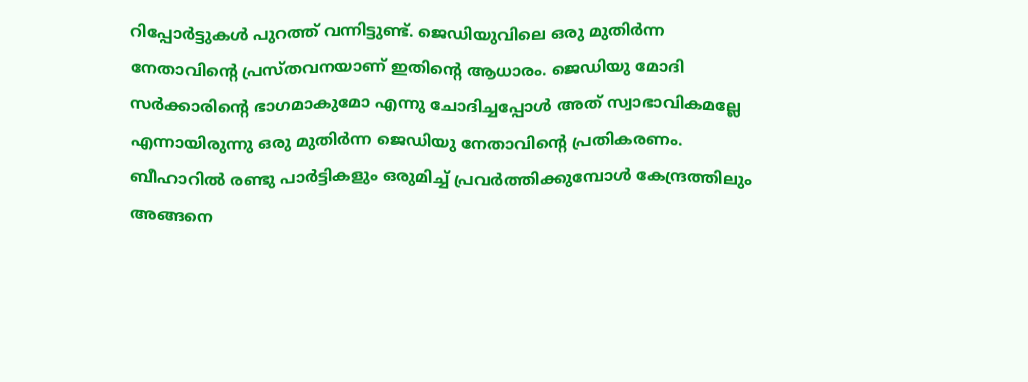റിപ്പോർട്ടുകൾ പുറത്ത് വന്നിട്ടുണ്ട്. ജെഡിയുവിലെ ഒരു മുതിർന്ന നേതാവിന്റെ പ്രസ്തവനയാണ് ഇതിന്റെ ആധാരം. ജെഡിയു മോദി സർക്കാരിന്റെ ഭാഗമാകുമോ എന്നു ചോദിച്ചപ്പോൾ അത് സ്വാഭാവികമല്ലേ എന്നായിരുന്നു ഒരു മുതിർന്ന ജെഡിയു നേതാവിന്റെ പ്രതികരണം. ബീഹാറിൽ രണ്ടു പാർട്ടികളും ഒരുമിച്ച് പ്രവർത്തിക്കുമ്പോൾ കേന്ദ്രത്തിലും അങ്ങനെ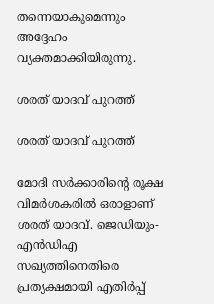തന്നെയാകുമെന്നും അദ്ദേഹം വ്യക്തമാക്കിയിരുന്നു.

ശരത് യാദവ് പുറത്ത്

ശരത് യാദവ് പുറത്ത്

മോദി സർക്കാരിന്റെ രൂക്ഷ വിമർശകരിൽ ഒരാളാണ് ശരത് യാദവ്. ജെഡിയും- എൻഡിഎ സഖ്യത്തിനെതിരെ പ്രത്യക്ഷമായി എതിർപ്പ്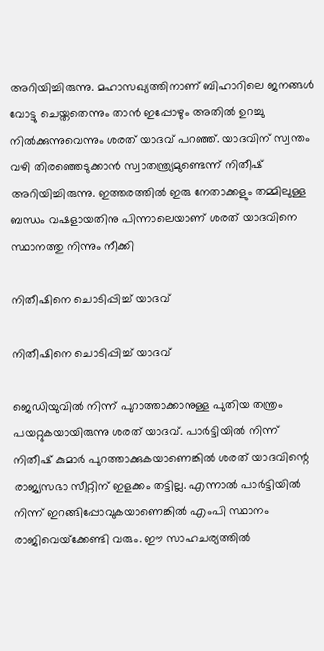അറിയിച്ചിരുന്നു. മഹാസഖ്യത്തിനാണ് ബിഹാറിലെ ജനങ്ങൾ വോട്ടു ചെയ്തതെന്നും താൻ ഇപ്പോഴും അതിൽ ഉറച്ചു നിൽക്കുന്നുവെന്നും ശരത് യാദവ് പറഞ്ഞ്. യാദവിന് സ്വന്തം വഴി തിരഞ്ഞെടുക്കാൻ സ്വാതന്ത്ര്യമുണ്ടെന്ന് നിതീഷ് അറിയിച്ചിരുന്നു. ഇത്തരത്തിൽ ഇരു നേതാക്കളും തമ്മിലുള്ള ബന്ധം വഷളായതിനു പിന്നാലെയാണ് ശരത് യാദവിനെ സ്ഥാനത്തു നിന്നും നീക്കി

നിതീഷിനെ ചൊടിപ്പിച്ച് യാദവ്

നിതീഷിനെ ചൊടിപ്പിച്ച് യാദവ്

ജെഡിയുവിൽ നിന്ന് പുറാത്താക്കാനുള്ള പുതിയ തന്ത്രം പയറ്റുകയായിരുന്നു ശരത് യാദവ്. പാര്‍ട്ടിയില്‍ നിന്ന് നിതീഷ് കുമാര്‍ പുറത്താക്കുകയാണെങ്കില്‍ ശരത് യാദവിന്റെ രാജ്യസഭാ സീറ്റിന് ഇളക്കം തട്ടില്ല. എന്നാല്‍ പാര്‍ട്ടിയില്‍ നിന്ന് ഇറങ്ങിപ്പോവുകയാണെങ്കില്‍ എംപി സ്ഥാനം രാജിവെയ്‌ക്കേണ്ടി വരും. ഈ സാഹചര്യത്തില്‍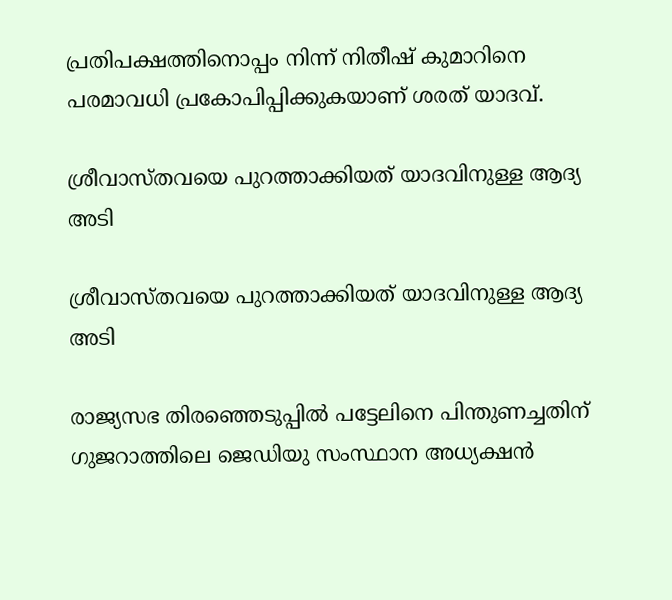പ്രതിപക്ഷത്തിനൊപ്പം നിന്ന് നിതീഷ് കുമാറിനെ പരമാവധി പ്രകോപിപ്പിക്കുകയാണ് ശരത് യാദവ്.

ശ്രീവാസ്തവയെ പുറത്താക്കിയത് യാദവിനുള്ള ആദ്യ അടി

ശ്രീവാസ്തവയെ പുറത്താക്കിയത് യാദവിനുള്ള ആദ്യ അടി

രാജ്യസഭ തിരഞ്ഞെടുപ്പിൽ പട്ടേലിനെ പിന്തുണച്ചതിന് ഗുജറാത്തിലെ ജെഡിയു സംസ്ഥാന അധ്യക്ഷന്‍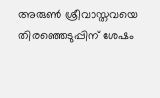അരുണ്‍ ശ്രീവാസ്തവയെ തിരഞ്ഞെടുപ്പിന് ശേഷം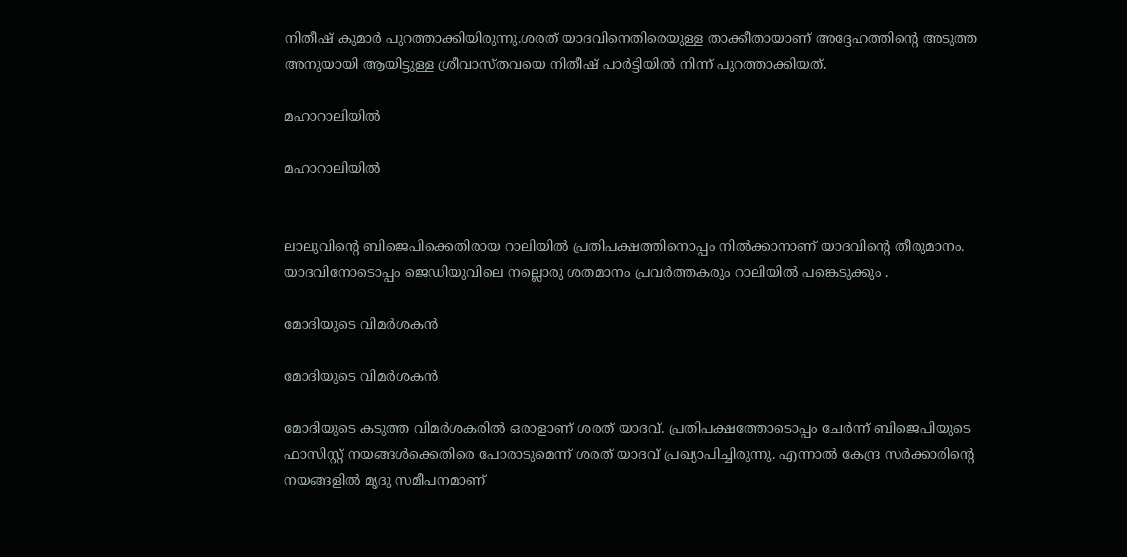നിതീഷ് കുമാര്‍ പുറത്താക്കിയിരുന്നു.ശരത് യാദവിനെതിരെയുള്ള താക്കീതായാണ് അദ്ദേഹത്തിന്റെ അടുത്ത അനുയായി ആയിട്ടുള്ള ശ്രീവാസ്തവയെ നിതീഷ് പാര്‍ട്ടിയില്‍ നിന്ന് പുറത്താക്കിയത്.

മഹാറാലിയിൽ

മഹാറാലിയിൽ


ലാലുവിന്റെ ബിജെപിക്കെതിരായ റാലിയില്‍ പ്രതിപക്ഷത്തിനൊപ്പം നില്‍ക്കാനാണ് യാദവിന്റെ തീരുമാനം. യാദവിനോടൊപ്പം ജെഡിയുവിലെ നല്ലൊരു ശതമാനം പ്രവര്‍ത്തകരും റാലിയിൽ പങ്കെടുക്കും .

മോദിയുടെ വിമർശകൻ

മോദിയുടെ വിമർശകൻ

മോദിയുടെ കടുത്ത വിമര്‍ശകരില്‍ ഒരാളാണ് ശരത് യാദവ്. പ്രതിപക്ഷത്തോടൊപ്പം ചേര്‍ന്ന് ബിജെപിയുടെ ഫാസിസ്റ്റ് നയങ്ങള്‍ക്കെതിരെ പോരാടുമെന്ന് ശരത് യാദവ് പ്രഖ്യാപിച്ചിരുന്നു. എന്നാൽ കേന്ദ്ര സര്‍ക്കാരിന്റെ നയങ്ങളില്‍ മൃദു സമീപനമാണ്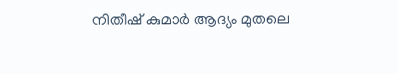നിതീഷ് കുമാര്‍ ആദ്യം മുതലെ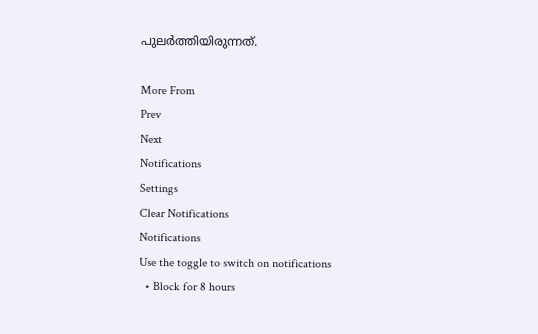പുലര്‍ത്തിയിരുന്നത്.

More From
Prev
Next
Notifications
Settings
Clear Notifications
Notifications
Use the toggle to switch on notifications
  • Block for 8 hours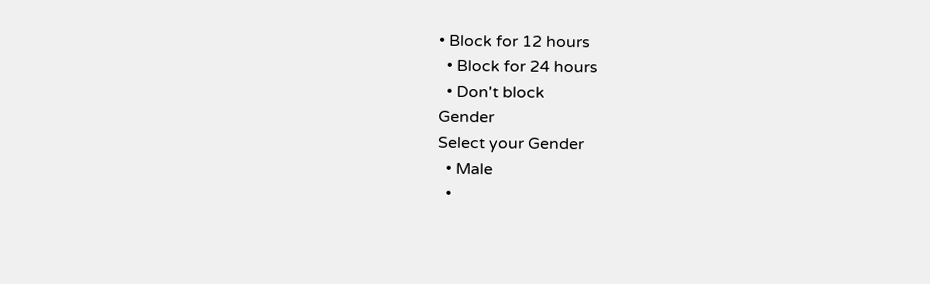• Block for 12 hours
  • Block for 24 hours
  • Don't block
Gender
Select your Gender
  • Male
  •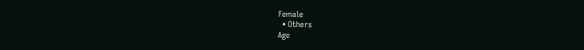Female
  • Others
Age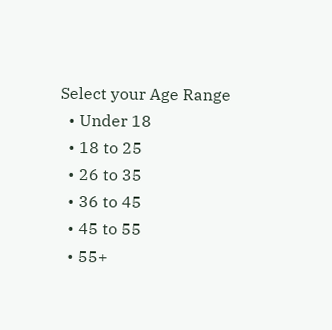Select your Age Range
  • Under 18
  • 18 to 25
  • 26 to 35
  • 36 to 45
  • 45 to 55
  • 55+